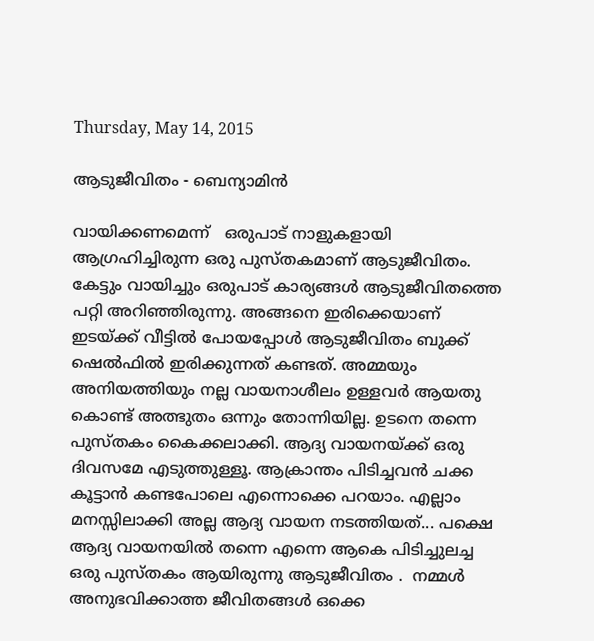Thursday, May 14, 2015

ആടുജീവിതം - ബെന്യാമിൻ

വായിക്കണമെന്ന്   ഒരുപാട് നാളുകളായി ആഗ്രഹിച്ചിരുന്ന ഒരു പുസ്തകമാണ് ആടുജീവിതം. കേട്ടും വായിച്ചും ഒരുപാട് കാര്യങ്ങൾ ആടുജീവിതത്തെ പറ്റി അറിഞ്ഞിരുന്നു. അങ്ങനെ ഇരിക്കെയാണ് ഇടയ്ക്ക് വീട്ടിൽ പോയപ്പോൾ ആടുജീവിതം ബുക്ക്‌ ഷെൽഫിൽ ഇരിക്കുന്നത് കണ്ടത്. അമ്മയും അനിയത്തിയും നല്ല വായനാശീലം ഉള്ളവർ ആയതു കൊണ്ട് അത്ഭുതം ഒന്നും തോന്നിയില്ല. ഉടനെ തന്നെ പുസ്തകം കൈക്കലാക്കി. ആദ്യ വായനയ്ക്ക് ഒരു ദിവസമേ എടുത്തുള്ളൂ. ആക്രാന്തം പിടിച്ചവൻ ചക്ക കൂട്ടാൻ കണ്ടപോലെ എന്നൊക്കെ പറയാം. എല്ലാം മനസ്സിലാക്കി അല്ല ആദ്യ വായന നടത്തിയത്... പക്ഷെ ആദ്യ വായനയിൽ തന്നെ എന്നെ ആകെ പിടിച്ചുലച്ച ഒരു പുസ്തകം ആയിരുന്നു ആടുജീവിതം .  നമ്മൾ അനുഭവിക്കാത്ത ജീവിതങ്ങൾ ഒക്കെ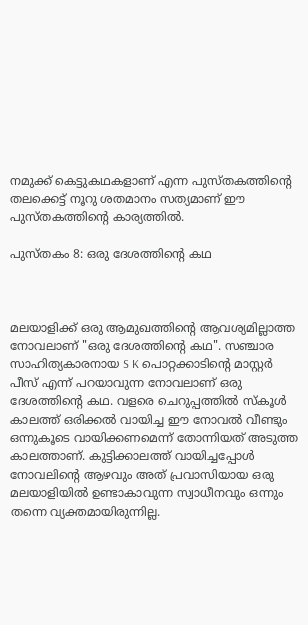നമുക്ക് കെട്ടുകഥകളാണ് എന്ന പുസ്തകത്തിന്റെ തലക്കെട്ട്‌ നൂറു ശതമാനം സത്യമാണ് ഈ പുസ്തകത്തിന്റെ കാര്യത്തിൽ.

പുസ്തകം 8: ഒരു ദേശത്തിന്റെ കഥ



മലയാളിക്ക് ഒരു ആമുഖത്തിന്റെ ആവശ്യമില്ലാത്ത നോവലാണ്‌ "ഒരു ദേശത്തിന്റെ കഥ". സഞ്ചാര സാഹിത്യകാരനായ S K പൊറ്റക്കാടിന്റെ മാസ്റ്റര്‍ പീസ്‌ എന്ന് പറയാവുന്ന നോവലാണ്‌ ഒരു ദേശത്തിന്റെ കഥ. വളരെ ചെറുപ്പത്തില്‍ സ്കൂള്‍ കാലത്ത് ഒരിക്കല്‍ വായിച്ച ഈ നോവല്‍ വീണ്ടും ഒന്നുകൂടെ വായിക്കണമെന്ന് തോന്നിയത് അടുത്ത കാലത്താണ്. കുട്ടിക്കാലത്ത് വായിച്ചപ്പോള്‍ നോവലിന്റെ ആഴവും അത് പ്രവാസിയായ ഒരു മലയാളിയില്‍ ഉണ്ടാകാവുന്ന സ്വാധീനവും ഒന്നും തന്നെ വ്യക്തമായിരുന്നില്ല.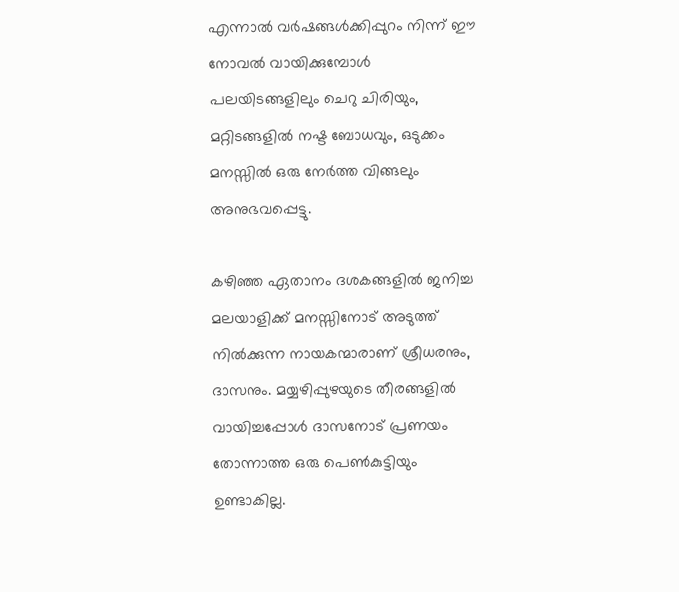എന്നാല്‍ വര്‍ഷങ്ങള്‍ക്കിപ്പുറം നിന്ന് ഈ നോവല്‍ വായിക്കുമ്പോള്‍ പലയിടങ്ങളിലും ചെറു ചിരിയും, മറ്റിടങ്ങളില്‍ നഷ്ട ബോധവും, ഒടുക്കം മനസ്സില്‍ ഒരു നേര്‍ത്ത വിങ്ങലും അനുഭവപ്പെട്ടു.

കഴിഞ്ഞ ഏതാനം ദശകങ്ങളില്‍ ജനിച്ച മലയാളിക്ക് മനസ്സിനോട് അടുത്ത് നില്‍ക്കുന്ന നായകന്മാരാണ് ശ്രീധരനും, ദാസനും. മയ്യഴിപ്പുഴയുടെ തീരങ്ങളില്‍ വായിച്ചപ്പോള്‍ ദാസനോട് പ്രണയം തോന്നാത്ത ഒരു പെണ്‍കുട്ടിയും ഉണ്ടാകില്ല.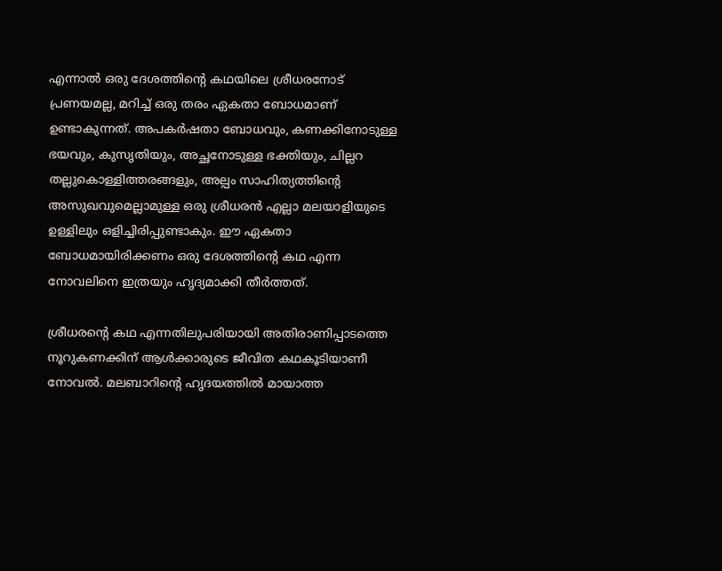എന്നാല്‍ ഒരു ദേശത്തിന്റെ കഥയിലെ ശ്രീധരനോട് പ്രണയമല്ല, മറിച്ച് ഒരു തരം ഏകതാ ബോധമാണ് ഉണ്ടാകുന്നത്. അപകര്‍ഷതാ ബോധവും, കണക്കിനോടുള്ള ഭയവും, കുസൃതിയും, അച്ഛനോടുള്ള ഭക്തിയും, ചില്ലറ തല്ലുകൊള്ളിത്തരങ്ങളും, അല്പം സാഹിത്യത്തിന്റെ അസുഖവുമെല്ലാമുള്ള ഒരു ശ്രീധരന്‍ എല്ലാ മലയാളിയുടെ ഉള്ളിലും ഒളിച്ചിരിപ്പുണ്ടാകും. ഈ ഏകതാ ബോധമായിരിക്കണം ഒരു ദേശത്തിന്റെ കഥ എന്ന നോവലിനെ ഇത്രയും ഹൃദ്യമാക്കി തീര്‍ത്തത്.

ശ്രീധരന്റെ കഥ എന്നതിലുപരിയായി അതിരാണിപ്പാടത്തെ നൂറുകണക്കിന് ആള്‍ക്കാരുടെ ജീവിത കഥകൂടിയാണീ നോവല്‍. മലബാറിന്റെ ഹൃദയത്തില്‍ മായാത്ത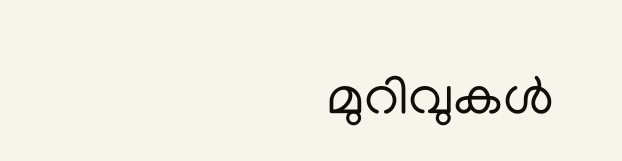മുറിവുകള്‍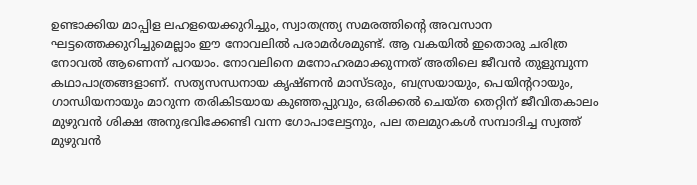ഉണ്ടാക്കിയ മാപ്പിള ലഹളയെക്കുറിച്ചും, സ്വാതന്ത്ര്യ സമരത്തിന്റെ അവസാന ഘട്ടത്തെക്കുറിച്ചുമെല്ലാം ഈ നോവലില്‍ പരാമര്‍ശമുണ്ട്. ആ വകയില്‍ ഇതൊരു ചരിത്ര നോവല്‍ ആണെന്ന് പറയാം. നോവലിനെ മനോഹരമാക്കുന്നത് അതിലെ ജീവന്‍ തുളുമ്പുന്ന കഥാപാത്രങ്ങളാണ്. സത്യസന്ധനായ കൃഷ്ണന്‍ മാസ്ടരും, ബസ്രയായും, പെയിന്ററായും, ഗാന്ധിയനായും മാറുന്ന തരികിടയായ കുഞ്ഞപ്പുവും, ഒരിക്കല്‍ ചെയ്ത തെറ്റിന് ജീവിതകാലം മുഴുവന്‍ ശിക്ഷ അനുഭവിക്കേണ്ടി വന്ന ഗോപാലേട്ടനും, പല തലമുറകള്‍ സമ്പാദിച്ച സ്വത്ത് മുഴുവന്‍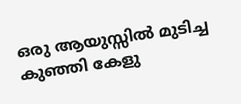ഒരു ആയുസ്സില്‍ മുടിച്ച കുഞ്ഞി കേളു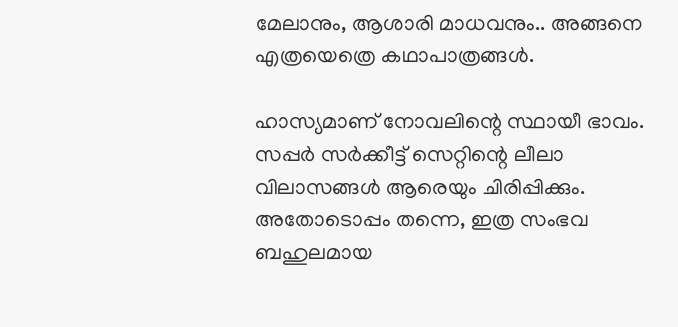മേലാനും, ആശാരി മാധവനും.. അങ്ങനെ എത്രയെത്രെ കഥാപാത്രങ്ങള്‍.

ഹാസ്യമാണ് നോവലിന്റെ സ്ഥായീ ഭാവം. സപ്പര്‍ സര്‍ക്കീട്ട് സെറ്റിന്റെ ലീലാ വിലാസങ്ങള്‍ ആരെയും ചിരിപ്പിക്കും. അതോടൊപ്പം തന്നെ, ഇത്ര സംഭവ ബഹുലമായ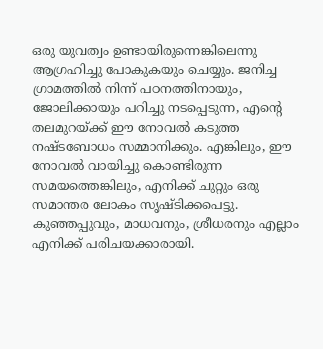ഒരു യുവത്വം ഉണ്ടായിരുന്നെങ്കിലെന്നു ആഗ്രഹിച്ചു പോകുകയും ചെയ്യും. ജനിച്ച ഗ്രാമത്തില്‍ നിന്ന് പഠനത്തിനായും, ജോലിക്കായും പറിച്ചു നടപ്പെടുന്ന, എന്റെ തലമുറയ്ക്ക് ഈ നോവല്‍ കടുത്ത നഷ്ടബോധം സമ്മാനിക്കും. എങ്കിലും, ഈ നോവല്‍ വായിച്ചു കൊണ്ടിരുന്ന സമയത്തെങ്കിലും, എനിക്ക് ചുറ്റും ഒരു സമാന്തര ലോകം സൃഷ്ടിക്കപെട്ടു. കുഞ്ഞപ്പുവും, മാധവനും, ശ്രീധരനും എല്ലാം എനിക്ക് പരിചയക്കാരായി.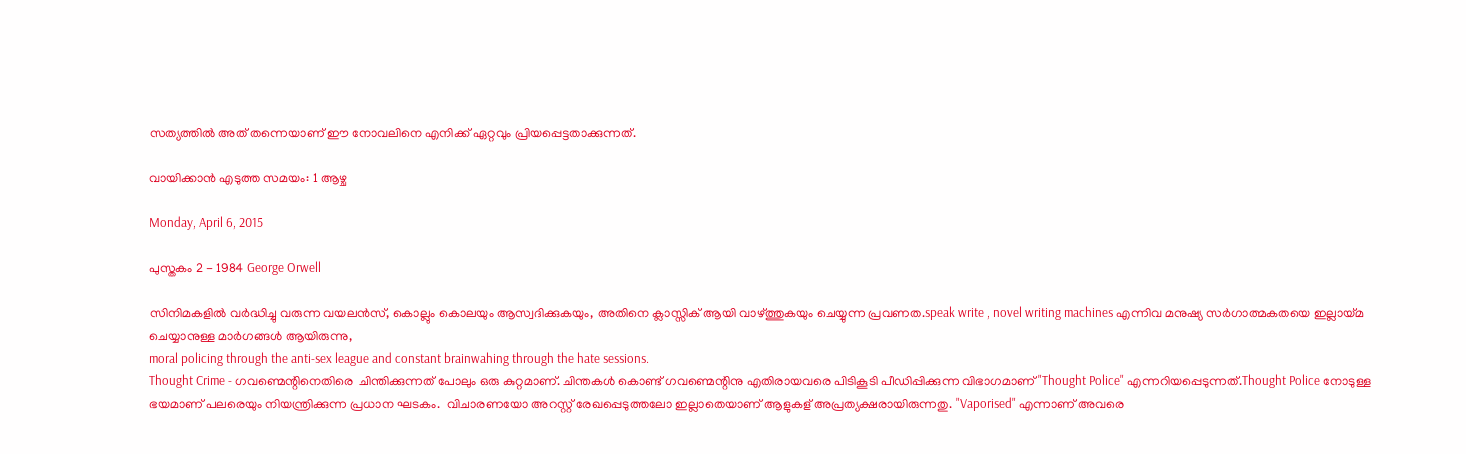സത്യത്തില്‍ അത് തന്നെയാണ് ഈ നോവലിനെ എനിക്ക് ഏറ്റവും പ്രിയപ്പെട്ടതാക്കുന്നത്.

വായിക്കാന്‍ എടുത്ത സമയം: 1 ആഴ്ച

Monday, April 6, 2015

പുസ്തകം 2 - 1984 George Orwell

സിനിമകളിൽ വർദ്ധിച്ചു വരുന്ന വയലൻസ്, കൊല്ലും കൊലയും ആസ്വദിക്കുകയും, അതിനെ ക്ലാസ്സിക്‌ ആയി വാഴ്ത്തുകയും ചെയ്യുന്ന പ്രവണത.speak write , novel writing machines എന്നിവ മനുഷ്യ സർഗാത്മകതയെ ഇല്ലായ്മ  ചെയ്യാനുള്ള മാർഗങ്ങൾ ആയിരുന്നു,
moral policing through the anti-sex league and constant brainwahing through the hate sessions.
Thought Crime - ഗവണ്മെന്റിനെതിരെ  ചിന്തിക്കുന്നത് പോലും ഒരു കുറ്റമാണ്. ചിന്തകൾ കൊണ്ട് ഗവണ്മെന്റിനു എതിരായവരെ പിടികൂടി പീഡിപ്പിക്കുന്ന വിഭാഗമാണ്‌ "Thought Police" എന്നറിയപ്പെടുന്നത്.Thought Police നോടുള്ള  ഭയമാണ് പലരെയും നിയന്ത്രിക്കുന്ന പ്രധാന ഘടകം.  വിചാരണയോ അറസ്റ്റ് രേഖപ്പെടുത്തലോ ഇല്ലാതെയാണ് ആളുകള് അപ്രത്യക്ഷരായിരുന്നതു. "Vaporised" എന്നാണ് അവരെ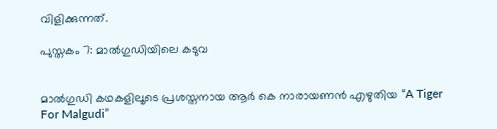വിളിക്കുന്നത്‌.

പുസ്തകം 7: മാല്‍ഗുഡിയിലെ കടുവ


മാല്‍ഗുഡി കഥകളിലൂടെ പ്രശസ്തനായ ആര്‍ കെ നാരായണന്‍ എഴുതിയ “A Tiger For Malgudi”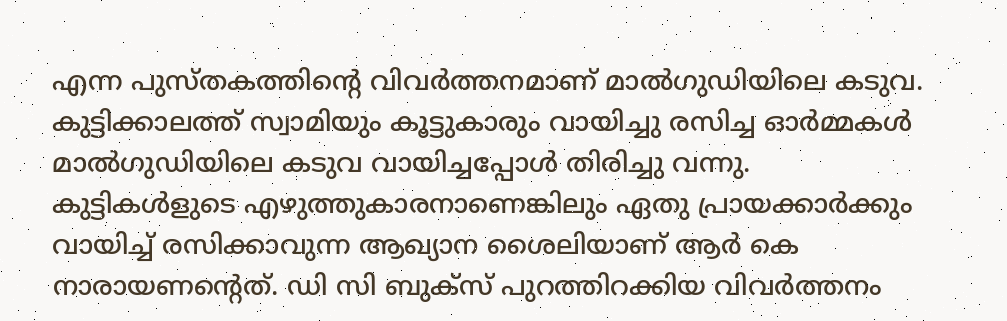എന്ന പുസ്തകത്തിന്റെ വിവര്‍ത്തനമാണ് മാല്‍ഗുഡിയിലെ കടുവ. കുട്ടിക്കാലത്ത് സ്വാമിയും കൂട്ടുകാരും വായിച്ചു രസിച്ച ഓര്‍മ്മകള്‍ മാല്‍ഗുഡിയിലെ കടുവ വായിച്ചപ്പോള്‍ തിരിച്ചു വന്നു. കുട്ടികള്‍ളുടെ എഴുത്തുകാരനാണെങ്കിലും ഏതു പ്രായക്കാര്‍ക്കും വായിച്ച് രസിക്കാവുന്ന ആഖ്യാന ശൈലിയാണ് ആര്‍ കെ നാരായണന്റെത്. ഡി സി ബുക്സ് പുറത്തിറക്കിയ വിവര്‍ത്തനം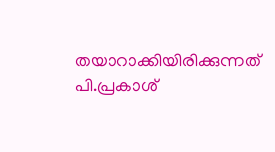തയാറാക്കിയിരിക്കുന്നത് പി.പ്രകാശ്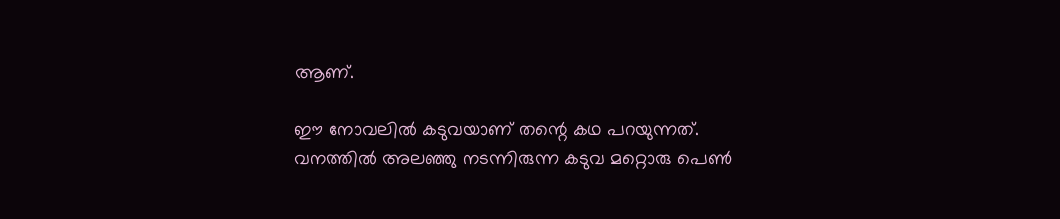ആണ്.

ഈ നോവലില്‍ കടുവയാണ് തന്റെ കഥ പറയുന്നത്. വനത്തില്‍ അലഞ്ഞു നടന്നിരുന്ന കടുവ മറ്റൊരു പെണ്‍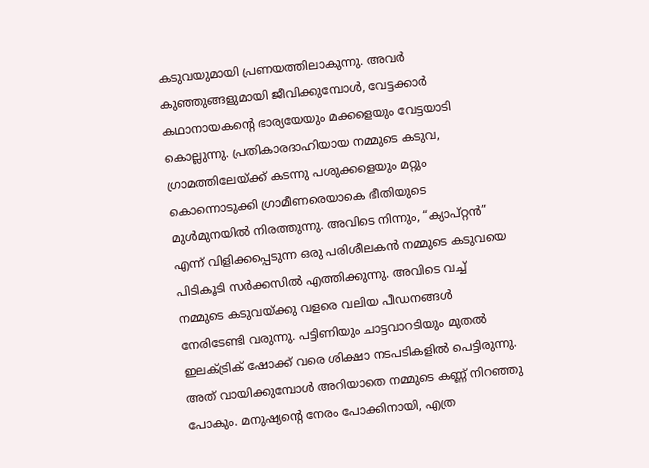കടുവയുമായി പ്രണയത്തിലാകുന്നു. അവര്‍ കുഞ്ഞുങ്ങളുമായി ജീവിക്കുമ്പോള്‍, വേട്ടക്കാര്‍ കഥാനായകന്‍റെ ഭാര്യയേയും മക്കളെയും വേട്ടയാടി കൊല്ലുന്നു. പ്രതികാരദാഹിയായ നമ്മുടെ കടുവ, ഗ്രാമത്തിലേയ്ക്ക് കടന്നു പശുക്കളെയും മറ്റും കൊന്നൊടുക്കി ഗ്രാമീണരെയാകെ ഭീതിയുടെ മുള്‍മുനയില്‍ നിരത്തുന്നു. അവിടെ നിന്നും, “ക്യാപ്റ്റന്‍” എന്ന് വിളിക്കപ്പെടുന്ന ഒരു പരിശീലകന്‍ നമ്മുടെ കടുവയെ പിടികൂടി സര്‍ക്കസില്‍ എത്തിക്കുന്നു. അവിടെ വച്ച് നമ്മുടെ കടുവയ്ക്കു വളരെ വലിയ പീഡനങ്ങള്‍ നേരിടേണ്ടി വരുന്നു. പട്ടിണിയും ചാട്ടവാറടിയും മുതല്‍ ഇലക്ട്രിക്‌ ഷോക്ക് വരെ ശിക്ഷാ നടപടികളില്‍ പെട്ടിരുന്നു. അത് വായിക്കുമ്പോള്‍ അറിയാതെ നമ്മുടെ കണ്ണ് നിറഞ്ഞു പോകും. മനുഷ്യന്റെ നേരം പോക്കിനായി, എത്ര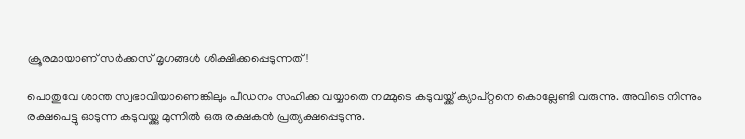ക്രൂരമായാണ് സര്‍ക്കസ് മൃഗങ്ങള്‍ ശിക്ഷിക്കപ്പെടുന്നത്!

പൊതുവേ ശാന്ത സ്വഭാവിയാണെങ്കിലും പീഡനം സഹിക്ക വയ്യാതെ നമ്മുടെ കടുവയ്ക്ക് ക്യാപ്റ്റനെ കൊല്ലേണ്ടി വരുന്നു. അവിടെ നിന്നും രക്ഷപെട്ടു ഓടുന്ന കടുവയ്ക്കു മുന്നില്‍ ഒരു രക്ഷകന്‍ പ്രത്യക്ഷപ്പെടുന്നു.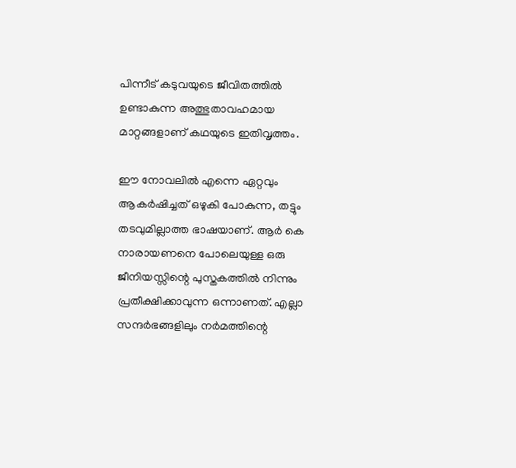പിന്നീട് കടുവയുടെ ജീവിതത്തില്‍ ഉണ്ടാകുന്ന അത്ഭുതാവഹമായ മാറ്റങ്ങളാണ് കഥയുടെ ഇതിവൃത്തം.

ഈ നോവലില്‍ എന്നെ ഏറ്റവും ആകര്‍ഷിച്ചത് ഒഴുകി പോകുന്ന, തട്ടും തടവുമില്ലാത്ത ഭാഷയാണ്‌. ആര്‍ കെ നാരായണനെ പോലെയുള്ള ഒരു ജീനിയസ്സിന്റെ പുസ്തകത്തില്‍ നിന്നും പ്രതീക്ഷിക്കാവുന്ന ഒന്നാണത്. എല്ലാ സന്ദര്‍ഭങ്ങളിലും നര്‍മത്തിന്റെ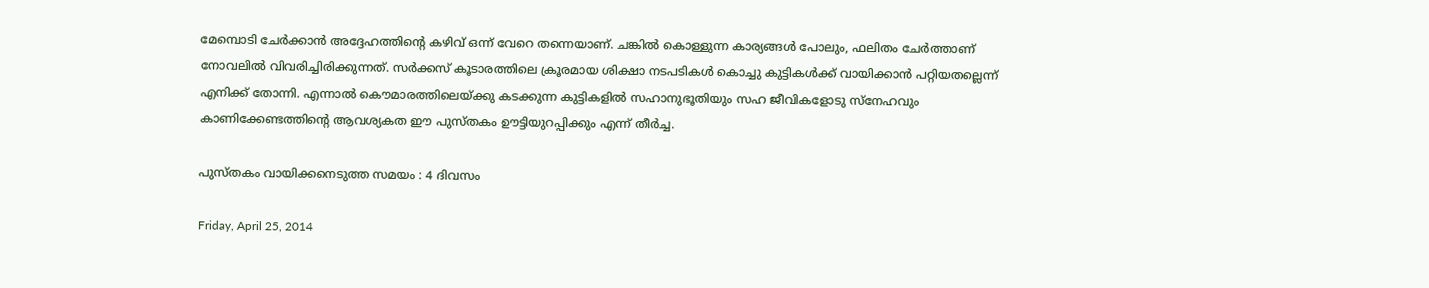മേമ്പൊടി ചേര്‍ക്കാന്‍ അദ്ദേഹത്തിന്റെ കഴിവ് ഒന്ന് വേറെ തന്നെയാണ്. ചങ്കില്‍ കൊള്ളുന്ന കാര്യങ്ങള്‍ പോലും, ഫലിതം ചേര്‍ത്താണ് നോവലില്‍ വിവരിച്ചിരിക്കുന്നത്. സര്‍ക്കസ് കൂടാരത്തിലെ ക്രൂരമായ ശിക്ഷാ നടപടികള്‍ കൊച്ചു കുട്ടികള്‍ക്ക് വായിക്കാന്‍ പറ്റിയതല്ലെന്ന് എനിക്ക് തോന്നി. എന്നാല്‍ കൌമാരത്തിലെയ്ക്കു കടക്കുന്ന കുട്ടികളില്‍ സഹാനുഭൂതിയും സഹ ജീവികളോടു സ്നേഹവും കാണിക്കേണ്ടത്തിന്റെ ആവശ്യകത ഈ പുസ്തകം ഊട്ടിയുറപ്പിക്കും എന്ന് തീര്‍ച്ച.

പുസ്തകം വായിക്കനെടുത്ത സമയം : 4 ദിവസം

Friday, April 25, 2014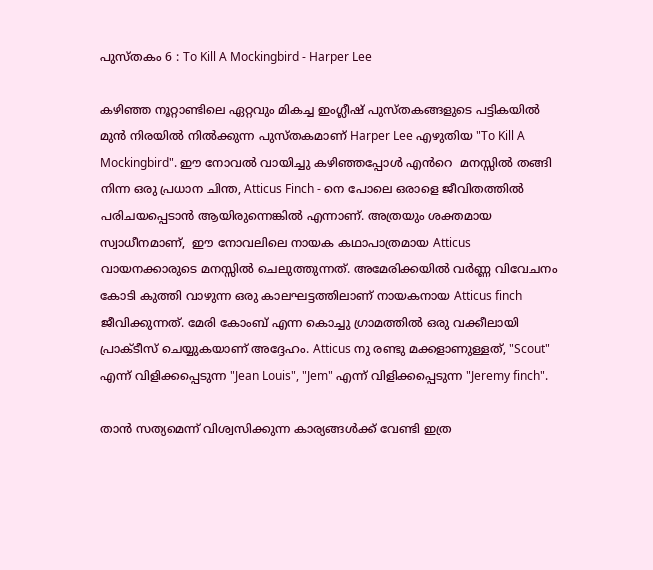പുസ്തകം 6 : To Kill A Mockingbird - Harper Lee

കഴിഞ്ഞ നൂറ്റാണ്ടിലെ ഏറ്റവും മികച്ച ഇംഗ്ലീഷ് പുസ്തകങ്ങളുടെ പട്ടികയിൽ മുൻ നിരയിൽ നിൽക്കുന്ന പുസ്തകമാണ് Harper Lee എഴുതിയ "To Kill A Mockingbird". ഈ നോവൽ വായിച്ചു കഴിഞ്ഞപ്പോൾ എൻറെ  മനസ്സിൽ തങ്ങി നിന്ന ഒരു പ്രധാന ചിന്ത, Atticus Finch - നെ പോലെ ഒരാളെ ജീവിതത്തിൽ പരിചയപ്പെടാൻ ആയിരുന്നെങ്കിൽ എന്നാണ്. അത്രയും ശക്തമായ സ്വാധീനമാണ്,  ഈ നോവലിലെ നായക കഥാപാത്രമായ Atticus വായനക്കാരുടെ മനസ്സിൽ ചെലുത്തുന്നത്. അമേരിക്കയിൽ വർണ്ണ വിവേചനം കോടി കുത്തി വാഴുന്ന ഒരു കാലഘട്ടത്തിലാണ് നായകനായ Atticus finch ജീവിക്കുന്നത്. മേരി കോംബ് എന്ന കൊച്ചു ഗ്രാമത്തിൽ ഒരു വക്കീലായി പ്രാക്ടീസ് ചെയ്യുകയാണ് അദ്ദേഹം. Atticus നു രണ്ടു മക്കളാണുള്ളത്, "Scout" എന്ന് വിളിക്കപ്പെടുന്ന "Jean Louis", "Jem" എന്ന് വിളിക്കപ്പെടുന്ന "Jeremy finch".

താൻ സത്യമെന്ന് വിശ്വസിക്കുന്ന കാര്യങ്ങൾക്ക് വേണ്ടി ഇത്ര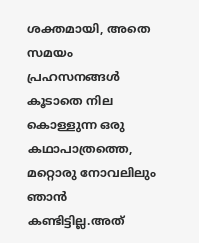ശക്തമായി, അതെ സമയം പ്രഹസനങ്ങൾ കൂടാതെ നില കൊള്ളുന്ന ഒരു കഥാപാത്രത്തെ,  മറ്റൊരു നോവലിലും ഞാൻ കണ്ടിട്ടില്ല.അത്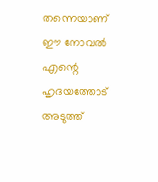തന്നെയാണ് ഈ നോവൽ എന്റെ ഹൃദയത്തോട് അടുത്ത്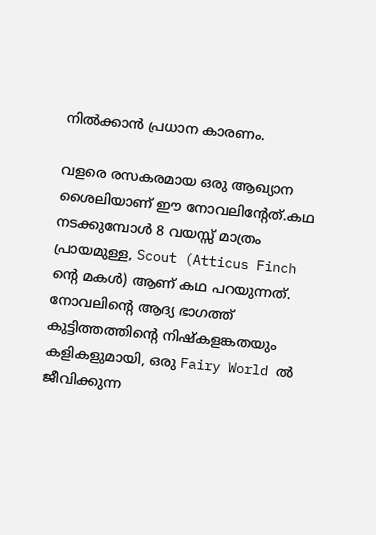നിൽക്കാൻ പ്രധാന കാരണം.

വളരെ രസകരമായ ഒരു ആഖ്യാന ശൈലിയാണ് ഈ നോവലിന്റേത്.കഥ നടക്കുമ്പോൾ 8 വയസ്സ് മാത്രം പ്രായമുള്ള, Scout (Atticus Finch ന്റെ മകൾ) ആണ് കഥ പറയുന്നത്. നോവലിന്റെ ആദ്യ ഭാഗത്ത് കുട്ടിത്തത്തിന്റെ നിഷ്കളങ്കതയും കളികളുമായി, ഒരു Fairy World ൽ ജീവിക്കുന്ന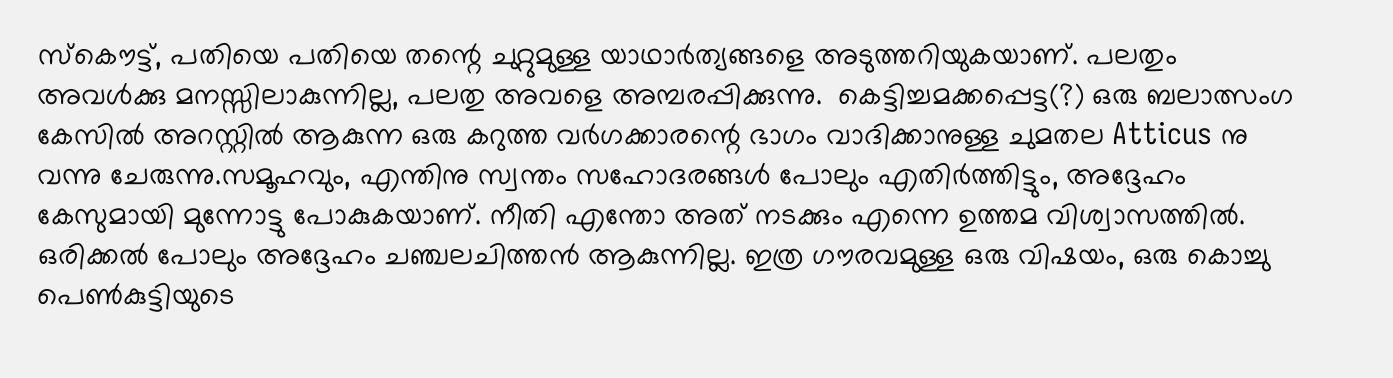സ്കൌട്ട്, പതിയെ പതിയെ തന്റെ ചുറ്റുമുള്ള യാഥാർത്യങ്ങളെ അടുത്തറിയുകയാണ്. പലതും അവൾക്കു മനസ്സിലാകുന്നില്ല, പലതു അവളെ അമ്പരപ്പിക്കുന്നു.  കെട്ടിച്ചമക്കപ്പെട്ട(?) ഒരു ബലാത്സംഗ കേസിൽ അറസ്റ്റിൽ ആകുന്ന ഒരു കറുത്ത വർഗക്കാരന്റെ ഭാഗം വാദിക്കാനുള്ള ചുമതല Atticus നു വന്നു ചേരുന്നു.സമൂഹവും, എന്തിനു സ്വന്തം സഹോദരങ്ങൾ പോലും എതിർത്തിട്ടും, അദ്ദേഹം കേസുമായി മുന്നോട്ടു പോകുകയാണ്. നീതി എന്തോ അത് നടക്കും എന്നെ ഉത്തമ വിശ്വാസത്തിൽ. ഒരിക്കൽ പോലും അദ്ദേഹം ചഞ്ചലചിത്തൻ ആകുന്നില്ല. ഇത്ര ഗൗരവമുള്ള ഒരു വിഷയം, ഒരു കൊച്ചു പെണ്‍കുട്ടിയുടെ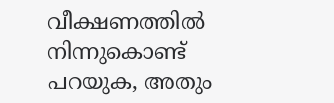വീക്ഷണത്തിൽ നിന്നുകൊണ്ട് പറയുക, അതും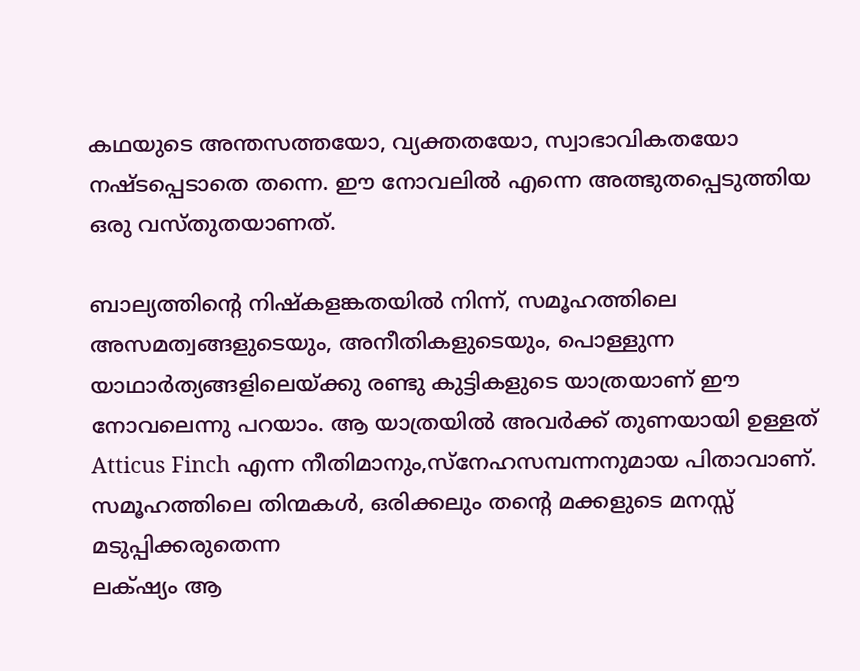കഥയുടെ അന്തസത്തയോ, വ്യക്തതയോ, സ്വാഭാവികതയോ നഷ്ടപ്പെടാതെ തന്നെ. ഈ നോവലിൽ എന്നെ അത്ഭുതപ്പെടുത്തിയ ഒരു വസ്തുതയാണത്.

ബാല്യത്തിന്റെ നിഷ്കളങ്കതയിൽ നിന്ന്, സമൂഹത്തിലെ അസമത്വങ്ങളുടെയും, അനീതികളുടെയും, പൊള്ളുന്ന യാഥാർത്യങ്ങളിലെയ്ക്കു രണ്ടു കുട്ടികളുടെ യാത്രയാണ് ഈ നോവലെന്നു പറയാം. ആ യാത്രയിൽ അവർക്ക് തുണയായി ഉള്ളത് Atticus Finch എന്ന നീതിമാനും,സ്നേഹസമ്പന്നനുമായ പിതാവാണ്. സമൂഹത്തിലെ തിന്മകൾ, ഒരിക്കലും തന്റെ മക്കളുടെ മനസ്സ് മടുപ്പിക്കരുതെന്ന
ലക്‌ഷ്യം ആ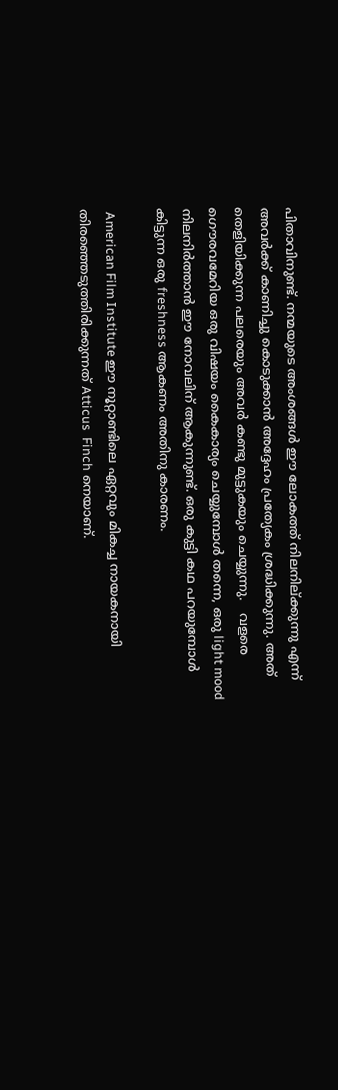പിതാവിനുണ്ട്. നന്മയുടെ അംശങ്ങൾ ഈ ലോകത്ത് നിലനില്ക്കുന്നു എന്ന് അവർക്ക് കാണിച്ചു കൊടുക്കാൻ അദ്ദേഹം പ്രത്യേകം ശ്രദ്ധിക്കുന്നു. അത് തെളിയിക്കുന്ന പലരെയും അവർ കണ്ടു മുട്ടുകയും ചെയ്യുന്നു.   വളരെ ഗൌരവമേറിയ ഒരു വിഷയം കൈകാര്യം ചെയ്യുമ്പോൾ തന്നെ, ഒരു light mood നിലനിർത്താൻ ഈ നോവലിന് ആകുന്നുണ്ട്. ഒരു കുട്ടി കഥ പറയുമ്പോൾ കിട്ടുന്ന ഒരു freshness ആകണം അതിനു കാരണം.

 American Film Institute ഈ നൂറ്റാണ്ടിലെ ഏറ്റവും മികച്ച നായകനായി തിരഞ്ഞെടുത്തിരിക്കുന്നത് Atticus  Finch നെയാണ്.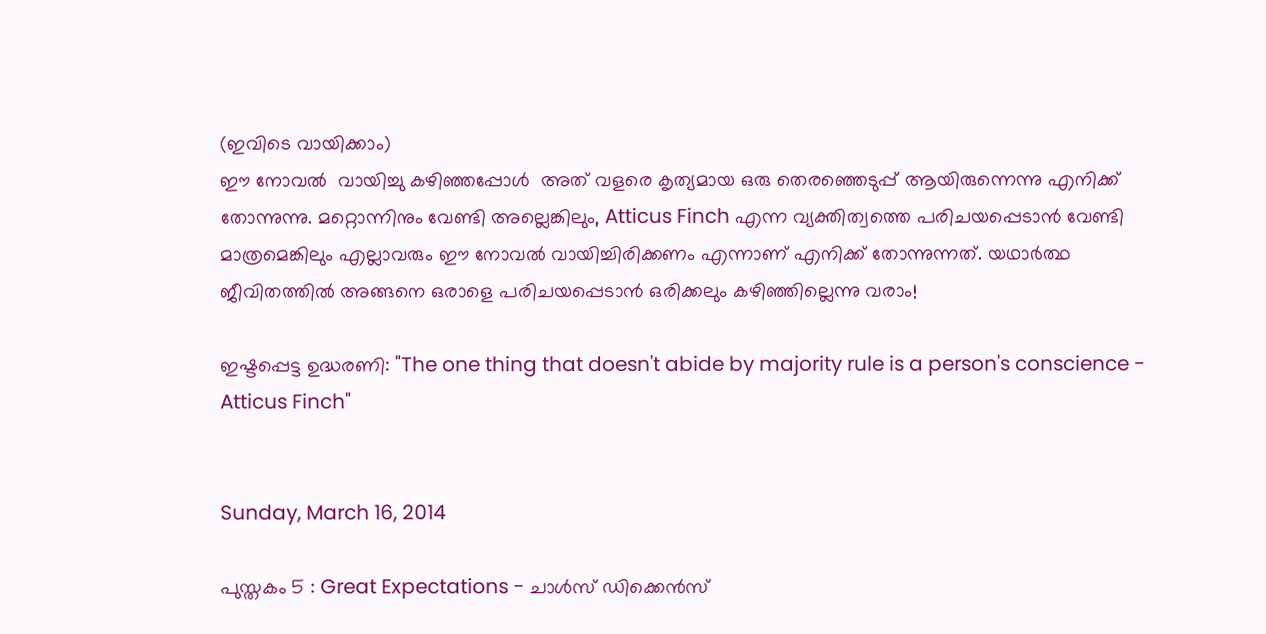(ഇവിടെ വായിക്കാം)
ഈ നോവൽ  വായിച്ചു കഴിഞ്ഞപ്പോൾ  അത് വളരെ കൃത്യമായ ഒരു തെരഞ്ഞെടുപ്പ് ആയിരുന്നെന്നു എനിക്ക് തോന്നുന്നു. മറ്റൊന്നിനും വേണ്ടി അല്ലെങ്കിലും, Atticus Finch എന്ന വ്യക്തിത്വത്തെ പരിചയപ്പെടാൻ വേണ്ടി മാത്രമെങ്കിലും എല്ലാവരും ഈ നോവൽ വായിച്ചിരിക്കണം എന്നാണ് എനിക്ക് തോന്നുന്നത്. യഥാർത്ഥ ജീവിതത്തിൽ അങ്ങനെ ഒരാളെ പരിചയപ്പെടാൻ ഒരിക്കലും കഴിഞ്ഞില്ലെന്നു വരാം!

ഇഷ്ടപ്പെട്ട ഉദ്ധരണി: "The one thing that doesn't abide by majority rule is a person's conscience - Atticus Finch"


Sunday, March 16, 2014

പുസ്തകം 5 : Great Expectations - ചാൾസ് ഡിക്കെൻസ്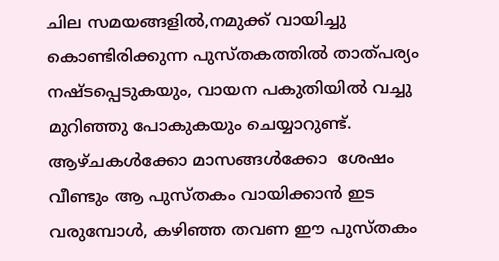ചില സമയങ്ങളിൽ,നമുക്ക് വായിച്ചു കൊണ്ടിരിക്കുന്ന പുസ്തകത്തിൽ താത്പര്യം നഷ്ടപ്പെടുകയും, വായന പകുതിയിൽ വച്ചു മുറിഞ്ഞു പോകുകയും ചെയ്യാറുണ്ട്. ആഴ്ചകൾക്കോ മാസങ്ങൾക്കോ  ശേഷം വീണ്ടും ആ പുസ്തകം വായിക്കാൻ ഇട വരുമ്പോൾ, കഴിഞ്ഞ തവണ ഈ പുസ്തകം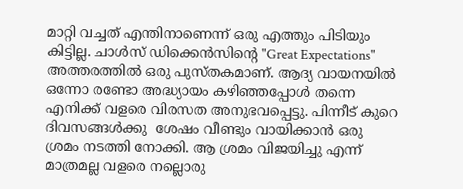മാറ്റി വച്ചത് എന്തിനാണെന്ന് ഒരു എത്തും പിടിയും കിട്ടില്ല. ചാൾസ് ഡിക്കെൻസിന്റെ "Great Expectations" അത്തരത്തിൽ ഒരു പുസ്തകമാണ്. ആദ്യ വായനയിൽ  ഒന്നോ രണ്ടോ അദ്ധ്യായം കഴിഞ്ഞപ്പോൾ തന്നെ എനിക്ക് വളരെ വിരസത അനുഭവപ്പെട്ടു. പിന്നീട് കുറെ ദിവസങ്ങൾക്കു  ശേഷം വീണ്ടും വായിക്കാൻ ഒരു ശ്രമം നടത്തി നോക്കി. ആ ശ്രമം വിജയിച്ചു എന്ന് മാത്രമല്ല വളരെ നല്ലൊരു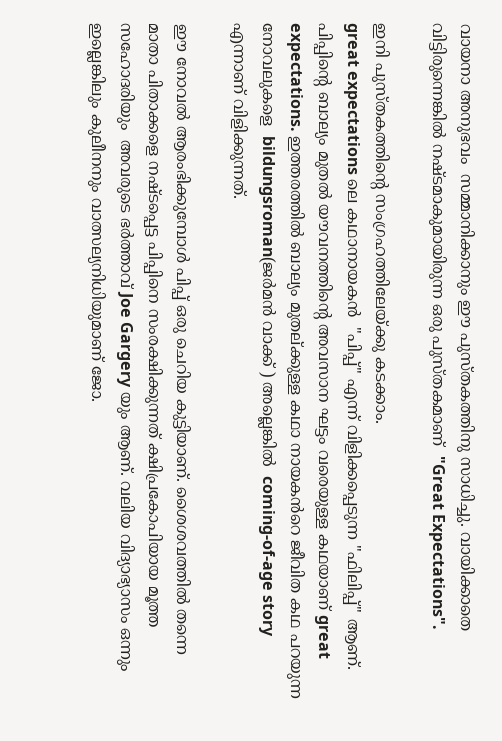വായനാ അനുഭവം  സമ്മാനിക്കാനും ഈ പുസ്തകത്തിനു സാധിച്ചു. വായിക്കാതെ വിട്ടിരുന്നെങ്കിൽ നഷ്ടമാകുമായിരുന്ന ഒരു പുസ്തകമാണ്  "Great Expectations".

ഇനി പുസ്തകത്തിന്റെ സംഗ്രഹത്തിലേയ്ക്കു കടക്കാം.
great expectations ലെ കഥാനായകൻ  "പിപ്പ്" എന്ന് വിളിക്കപ്പെടുന്ന "ഫിലിപ്പ്" ആണ്. പിപ്പിന്റെ ബാല്യം മുതൽ യൗവനത്തിന്റെ അവസാന ഘട്ടം വരെയുള്ള കഥയാണ് great expectations. ഇത്തരത്തിൽ ബാല്യം മുതല്ക്കുള്ള കഥാ നായകൻറെ ജീവിത കഥ പറയുന്ന നോവലുകളെ  bildungsroman(ജർമൻ വാക്ക് ) അല്ലെങ്കിൽ  coming-of-age story എന്നാണ് വിളിക്കുന്നത്.

ഈ നോവൽ ആരംഭിക്കുമ്പോൾ പിപ്പ് ഒരു ചെറിയ കുട്ടിയാണ്. ശൈശവത്തിൽ തന്നെ മാതാ പിതാക്കളെ നഷ്ടപ്പെട്ട പിപ്പിനെ സംരക്ഷിക്കുന്നത് ക്ഷിപ്രകോപിയായ മൂത്ത സഹോദരിയും  അവരുടെ ഭർത്താവ് Joe Gargery യും ആണ്. വലിയ വിദ്യാഭ്യാസം ഒന്നും ഇല്ലെങ്കിലും കുലീനനും വാത്സല്യനിധിയുമാണ് ജോ.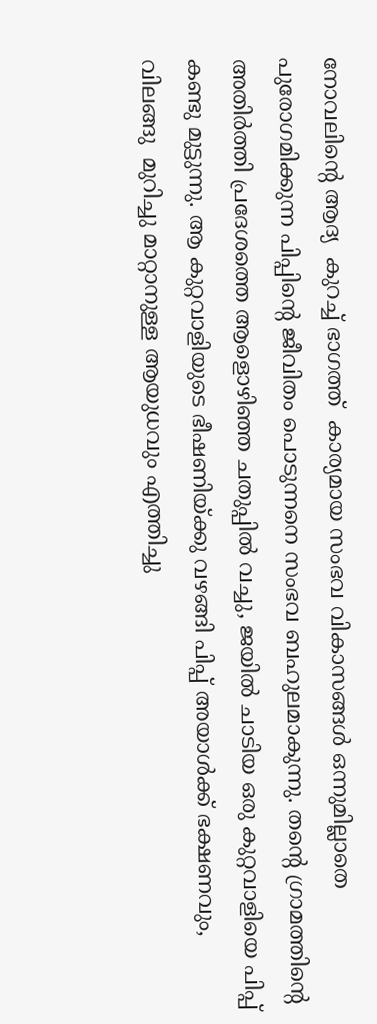നോവലിന്റെ ആദ്യ  കുറച്ച് ഭാഗത്ത്  കാര്യമായ സംഭവ വികാസങ്ങൾ ഒന്നുമില്ലാതെ പുരോഗമിക്കുന്ന പിപ്പിന്റെ ജീവിതം പൊടുന്നനെ സംഭവ ബഹുലമാകുന്നു. തന്റെ ഗ്രാമത്തിന്റെ അതിർത്തി പ്രദേശത്തെ ആളൊഴിഞ്ഞ ചതുപ്പിൽ വച്ചു, ജയിൽ ചാടിയ ഒരു കുറ്റവാളിയെ പിപ്പ് കണ്ടു മുട്ടുന്നു. ആ കുറ്റവാളിയുടെ ഭീഷണിയ്ക്കു വഴങ്ങി പിപ്പ് അയാൾക്ക്‌ ഭക്ഷണവും, വിലങ്ങു  മുറിച്ചു മാറ്റാനുള്ള ആയുധവും എത്തിച്ചു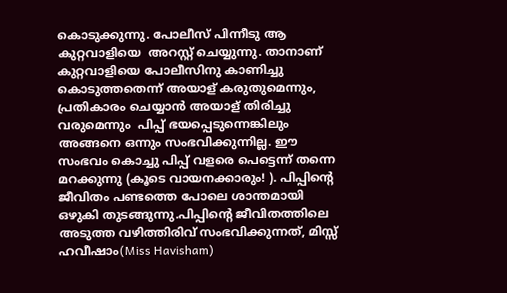കൊടുക്കുന്നു. പോലീസ് പിന്നീടു ആ കുറ്റവാളിയെ  അറസ്റ്റ് ചെയ്യുന്നു. താനാണ് കുറ്റവാളിയെ പോലീസിനു കാണിച്ചു കൊടുത്തതെന്ന് അയാള് കരുതുമെന്നും, പ്രതികാരം ചെയ്യാൻ അയാള് തിരിച്ചു വരുമെന്നും  പിപ്പ് ഭയപ്പെടുന്നെങ്കിലും അങ്ങനെ ഒന്നും സംഭവിക്കുന്നില്ല. ഈ സംഭവം കൊച്ചു പിപ്പ് വളരെ പെട്ടെന്ന് തന്നെ മറക്കുന്നു (കൂടെ വായനക്കാരും! ). പിപ്പിന്റെ ജീവിതം പണ്ടത്തെ പോലെ ശാന്തമായി ഒഴുകി തുടങ്ങുന്നു.പിപ്പിന്റെ ജീവിതത്തിലെ അടുത്ത വഴിത്തിരിവ് സംഭവിക്കുന്നത്, മിസ്സ്‌ ഹവീഷാം(Miss Havisham)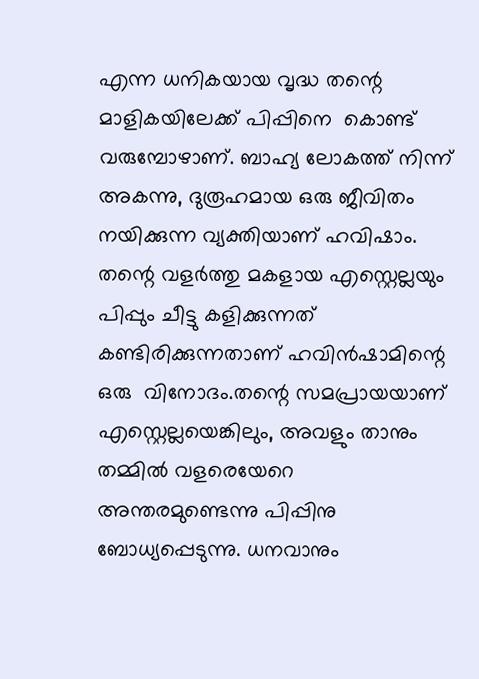എന്ന ധനികയായ വൃദ്ധ തന്റെ മാളികയിലേക്ക്‌ പിപ്പിനെ  കൊണ്ട് വരുമ്പോഴാണ്. ബാഹ്യ ലോകത്ത് നിന്ന് അകന്നു, ദുരൂഹമായ ഒരു ജീവിതം നയിക്കുന്ന വ്യക്തിയാണ് ഹവിഷാം. തന്റെ വളർത്തു മകളായ എസ്റ്റെല്ലയും പിപ്പും ചീട്ടു കളിക്കുന്നത് കണ്ടിരിക്കുന്നതാണ് ഹവിൻഷാമിന്റെ ഒരു  വിനോദം.തന്റെ സമപ്രായയാണ് എസ്റ്റെല്ലയെങ്കിലും, അവളും താനും തമ്മിൽ വളരെയേറെ അന്തരമുണ്ടെന്നു പിപ്പിനു ബോധ്യപ്പെടുന്നു. ധനവാനും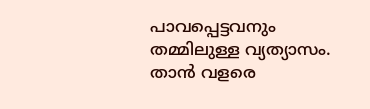പാവപ്പെട്ടവനും തമ്മിലുള്ള വ്യത്യാസം. താൻ വളരെ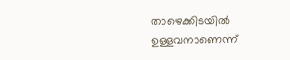താഴെക്കിടയിൽ ഉള്ളവനാണെന്ന്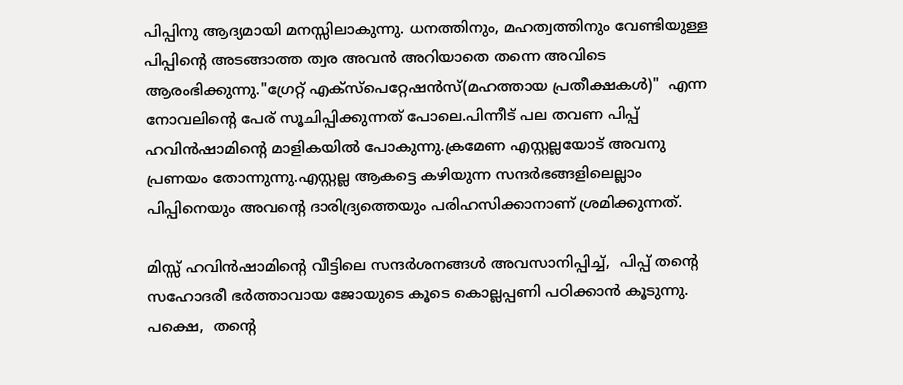പിപ്പിനു ആദ്യമായി മനസ്സിലാകുന്നു. ധനത്തിനും, മഹത്വത്തിനും വേണ്ടിയുള്ള പിപ്പിന്റെ അടങ്ങാത്ത ത്വര അവൻ അറിയാതെ തന്നെ അവിടെ ആരംഭിക്കുന്നു."ഗ്രേറ്റ്‌ എക്സ്പെറ്റേഷൻസ്(മഹത്തായ പ്രതീക്ഷകൾ)"  എന്ന നോവലിന്റെ പേര് സൂചിപ്പിക്കുന്നത് പോലെ.പിന്നീട് പല തവണ പിപ്പ് ഹവിൻഷാമിന്റെ മാളികയിൽ പോകുന്നു.ക്രമേണ എസ്റ്റല്ലയോട് അവനു പ്രണയം തോന്നുന്നു.എസ്റ്റല്ല ആകട്ടെ കഴിയുന്ന സന്ദർഭങ്ങളിലെല്ലാം പിപ്പിനെയും അവന്റെ ദാരിദ്ര്യത്തെയും പരിഹസിക്കാനാണ് ശ്രമിക്കുന്നത്.

മിസ്സ്‌ ഹവിൻഷാമിന്റെ വീട്ടിലെ സന്ദർശനങ്ങൾ അവസാനിപ്പിച്ച്,  പിപ്പ് തന്റെ സഹോദരീ ഭർത്താവായ ജോയുടെ കൂടെ കൊല്ലപ്പണി പഠിക്കാൻ കൂടുന്നു. പക്ഷെ,  തന്റെ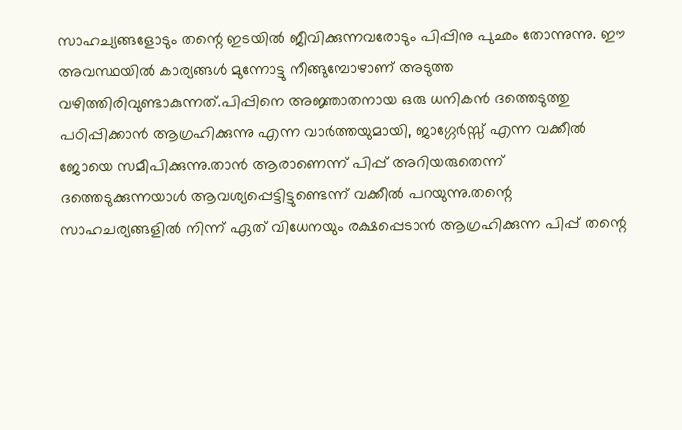സാഹച്യങ്ങളോടും തന്റെ ഇടയിൽ ജീവിക്കുന്നവരോടും പിപ്പിനു പുഛം തോന്നുന്നു. ഈ അവസ്ഥയിൽ കാര്യങ്ങൾ മുന്നോട്ടു നീങ്ങുമ്പോഴാണ് അടുത്ത വഴിത്തിരിവുണ്ടാകുന്നത്.പിപ്പിനെ അജ്ഞാതനായ ഒരു ധനികൻ ദത്തെടുത്തു പഠിപ്പിക്കാൻ ആഗ്രഹിക്കുന്നു എന്ന വാർത്തയുമായി, ജാഗ്ഗേർസ്സ് എന്ന വക്കീൽ ജോയെ സമീപിക്കുന്നു.താൻ ആരാണെന്ന് പിപ്പ് അറിയരുതെന്ന് ദത്തെടുക്കുന്നയാൾ ആവശ്യപ്പെട്ടിട്ടുണ്ടെന്ന് വക്കീൽ പറയുന്നു.തന്റെ സാഹചര്യങ്ങളിൽ നിന്ന് ഏത് വിധേനയും രക്ഷപ്പെടാൻ ആഗ്രഹിക്കുന്ന പിപ്പ് തന്റെ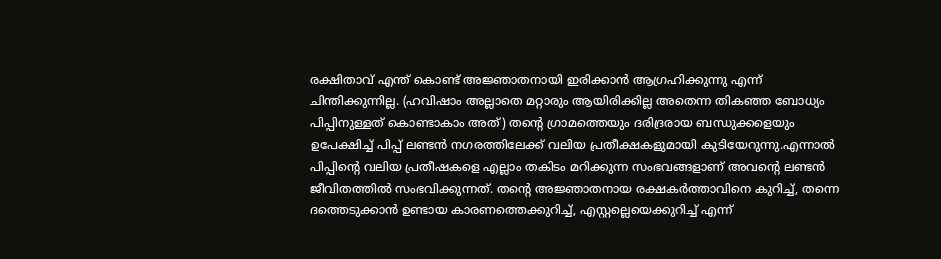രക്ഷിതാവ് എന്ത് കൊണ്ട് അജ്ഞാതനായി ഇരിക്കാൻ ആഗ്രഹിക്കുന്നു എന്ന് ചിന്തിക്കുന്നില്ല. (ഹവിഷാം അല്ലാതെ മറ്റാരും ആയിരിക്കില്ല അതെന്ന തികഞ്ഞ ബോധ്യം പിപ്പിനുള്ളത് കൊണ്ടാകാം അത്) തന്റെ ഗ്രാമത്തെയും ദരിദ്രരായ ബന്ധുക്കളെയും ഉപേക്ഷിച്ച് പിപ്പ് ലണ്ടൻ നഗരത്തിലേക്ക് വലിയ പ്രതീക്ഷകളുമായി കുടിയേറുന്നു.എന്നാൽ പിപ്പിന്റെ വലിയ പ്രതീഷകളെ എല്ലാം തകിടം മറിക്കുന്ന സംഭവങ്ങളാണ് അവന്റെ ലണ്ടൻ ജീവിതത്തിൽ സംഭവിക്കുന്നത്. തന്റെ അജ്ഞാതനായ രക്ഷകർത്താവിനെ കുറിച്ച്, തന്നെ ദത്തെടുക്കാൻ ഉണ്ടായ കാരണത്തെക്കുറിച്ച്, എസ്റ്റല്ലെയെക്കുറിച്ച് എന്ന്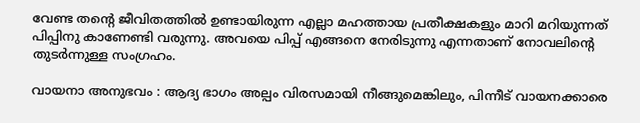വേണ്ട തന്റെ ജീവിതത്തിൽ ഉണ്ടായിരുന്ന എല്ലാ മഹത്തായ പ്രതീക്ഷകളും മാറി മറിയുന്നത് പിപ്പിനു കാണേണ്ടി വരുന്നു. അവയെ പിപ്പ് എങ്ങനെ നേരിടുന്നു എന്നതാണ് നോവലിന്റെ തുടർന്നുള്ള സംഗ്രഹം.

വായനാ അനുഭവം : ആദ്യ ഭാഗം അല്പം വിരസമായി നീങ്ങുമെങ്കിലും, പിന്നീട് വായനക്കാരെ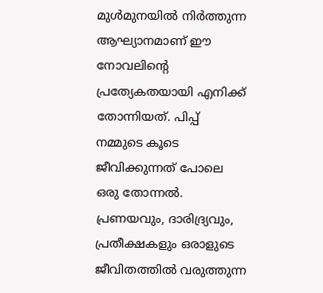മുൾമുനയിൽ നിർത്തുന്ന ആഘ്യാനമാണ് ഈ നോവലിന്റെ പ്രത്യേകതയായി എനിക്ക് തോന്നിയത്. പിപ്പ് നമ്മുടെ കൂടെ ജീവിക്കുന്നത് പോലെ ഒരു തോന്നൽ. പ്രണയവും, ദാരിദ്ര്യവും, പ്രതീക്ഷകളും ഒരാളുടെ ജീവിതത്തിൽ വരുത്തുന്ന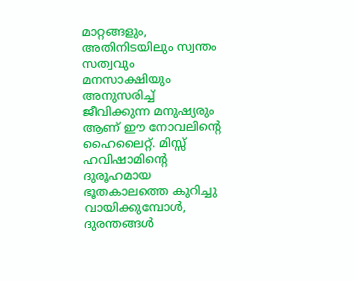മാറ്റങ്ങളും, അതിനിടയിലും സ്വന്തം സത്വവും മനസാക്ഷിയും അനുസരിച്ച് ജീവിക്കുന്ന മനുഷ്യരും ആണ് ഈ നോവലിന്റെ ഹൈലൈറ്റ്. മിസ്സ്‌ ഹവിഷാമിന്റെ ദുരൂഹമായ ഭൂതകാലത്തെ കുറിച്ചു വായിക്കുമ്പോൾ, ദുരന്തങ്ങൾ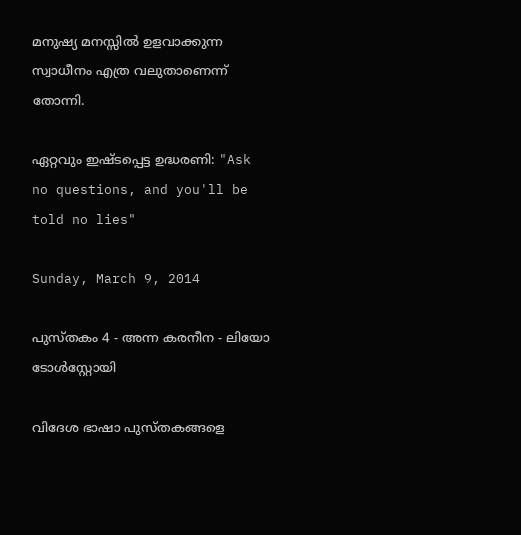മനുഷ്യ മനസ്സിൽ ഉളവാക്കുന്ന സ്വാധീനം എത്ര വലുതാണെന്ന് തോന്നി.

ഏറ്റവും ഇഷ്ടപ്പെട്ട ഉദ്ധരണി: "Ask no questions, and you'll be told no lies"

Sunday, March 9, 2014

പുസ്തകം 4 - അന്ന കരനീന - ലിയോ ടോൾസ്റ്റോയി

വിദേശ ഭാഷാ പുസ്തകങ്ങളെ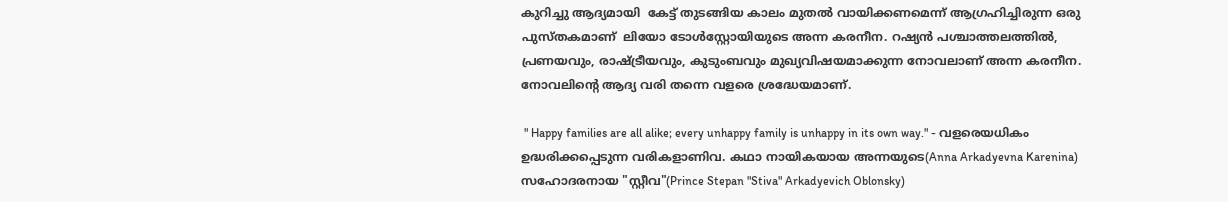കുറിച്ചു ആദ്യമായി  കേട്ട് തുടങ്ങിയ കാലം മുതൽ വായിക്കണമെന്ന് ആഗ്രഹിച്ചിരുന്ന ഒരു പുസ്തകമാണ്  ലിയോ ടോൾസ്റ്റോയിയുടെ അന്ന കരനീന. റഷ്യൻ പശ്ചാത്തലത്തിൽ, പ്രണയവും, രാഷ്ട്രീയവും, കുടുംബവും മുഖ്യവിഷയമാക്കുന്ന നോവലാണ്‌ അന്ന കരനീന. നോവലിന്റെ ആദ്യ വരി തന്നെ വളരെ ശ്രദ്ധേയമാണ്.

 " Happy families are all alike; every unhappy family is unhappy in its own way." - വളരെയധികം ഉദ്ധരിക്കപ്പെടുന്ന വരികളാണിവ. കഥാ നായികയായ അന്നയുടെ(Anna Arkadyevna Karenina) സഹോദരനായ "സ്റ്റീവ"(Prince Stepan "Stiva" Arkadyevich Oblonsky)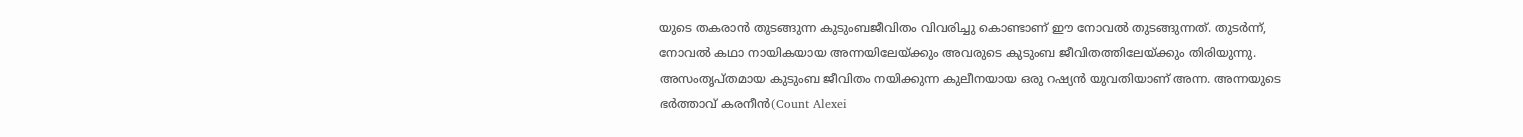യുടെ തകരാൻ തുടങ്ങുന്ന കുടുംബജീവിതം വിവരിച്ചു കൊണ്ടാണ് ഈ നോവൽ തുടങ്ങുന്നത്. തുടർന്ന്, നോവൽ കഥാ നായികയായ അന്നയിലേയ്ക്കും അവരുടെ കുടുംബ ജീവിതത്തിലേയ്ക്കും തിരിയുന്നു. അസംതൃപ്തമായ കുടുംബ ജീവിതം നയിക്കുന്ന കുലീനയായ ഒരു റഷ്യൻ യുവതിയാണ് അന്ന. അന്നയുടെ ഭർത്താവ് കരനീൻ(Count Alexei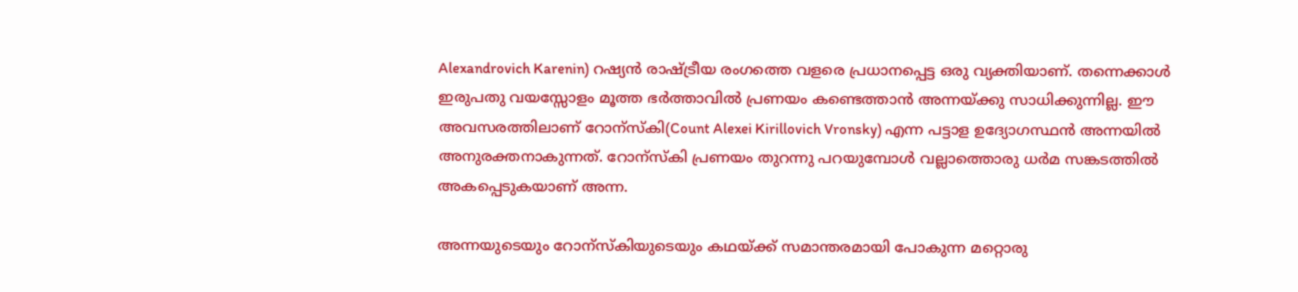Alexandrovich Karenin) റഷ്യൻ രാഷ്ട്രീയ രംഗത്തെ വളരെ പ്രധാനപ്പെട്ട ഒരു വ്യക്തിയാണ്. തന്നെക്കാൾ ഇരുപതു വയസ്സോളം മൂത്ത ഭർത്താവിൽ പ്രണയം കണ്ടെത്താൻ അന്നയ്ക്കു സാധിക്കുന്നില്ല. ഈ അവസരത്തിലാണ് റോന്സ്കി(Count Alexei Kirillovich Vronsky) എന്ന പട്ടാള ഉദ്യോഗസ്ഥൻ അന്നയിൽ അനുരക്തനാകുന്നത്. റോന്സ്കി പ്രണയം തുറന്നു പറയുമ്പോൾ വല്ലാത്തൊരു ധർമ സങ്കടത്തിൽ അകപ്പെടുകയാണ് അന്ന.

അന്നയുടെയും റോന്സ്കിയുടെയും കഥയ്ക്ക്‌ സമാന്തരമായി പോകുന്ന മറ്റൊരു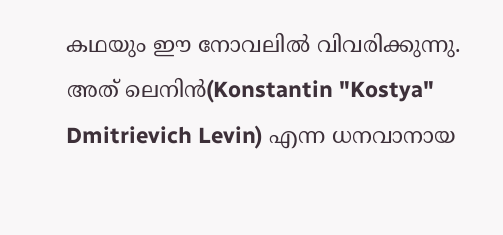കഥയും ഈ നോവലിൽ വിവരിക്കുന്നു. അത് ലെനിൻ(Konstantin "Kostya" Dmitrievich Levin) എന്ന ധനവാനായ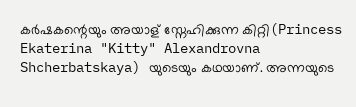കർഷകന്റെയും അയാള് സ്നേഹിക്കുന്ന കിറ്റി(Princess Ekaterina "Kitty" Alexandrovna Shcherbatskaya) യുടെയും കഥയാണ്. അന്നയുടെ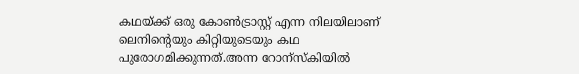കഥയ്ക്ക്‌ ഒരു കോണ്‍ട്രാസ്റ്റ് എന്ന നിലയിലാണ് ലെനിന്റെയും കിറ്റിയുടെയും കഥ പുരോഗമിക്കുന്നത്.അന്ന റോന്സ്കിയിൽ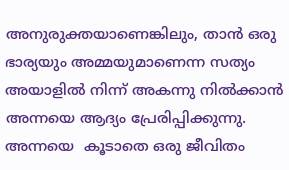അനുരുക്തയാണെങ്കിലും, താൻ ഒരു ഭാര്യയും അമ്മയുമാണെന്ന സത്യം അയാളിൽ നിന്ന് അകന്നു നിൽക്കാൻ അന്നയെ ആദ്യം പ്രേരിപ്പിക്കുന്നു. അന്നയെ  കൂടാതെ ഒരു ജീവിതം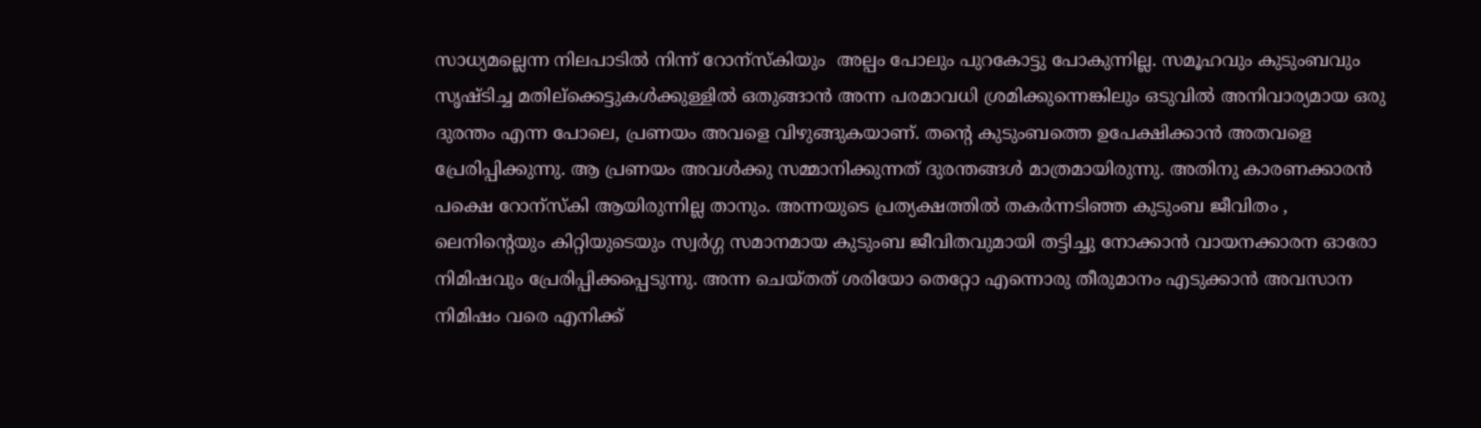സാധ്യമല്ലെന്ന നിലപാടിൽ നിന്ന് റോന്സ്കിയും  അല്പം പോലും പുറകോട്ടു പോകുന്നില്ല. സമൂഹവും കുടുംബവും സൃഷ്ടിച്ച മതില്ക്കെട്ടുകൾക്കുള്ളിൽ ഒതുങ്ങാൻ അന്ന പരമാവധി ശ്രമിക്കുന്നെങ്കിലും ഒടുവിൽ അനിവാര്യമായ ഒരു ദുരന്തം എന്ന പോലെ, പ്രണയം അവളെ വിഴുങ്ങുകയാണ്. തന്റെ കുടുംബത്തെ ഉപേക്ഷിക്കാൻ അതവളെ പ്രേരിപ്പിക്കുന്നു. ആ പ്രണയം അവൾക്കു സമ്മാനിക്കുന്നത് ദുരന്തങ്ങൾ മാത്രമായിരുന്നു. അതിനു കാരണക്കാരൻ പക്ഷെ റോന്സ്കി ആയിരുന്നില്ല താനും. അന്നയുടെ പ്രത്യക്ഷത്തിൽ തകർന്നടിഞ്ഞ കുടുംബ ജീവിതം , ലെനിന്റെയും കിറ്റിയുടെയും സ്വർഗ്ഗ സമാനമായ കുടുംബ ജീവിതവുമായി തട്ടിച്ചു നോക്കാൻ വായനക്കാരന ഓരോ നിമിഷവും പ്രേരിപ്പിക്കപ്പെടുന്നു. അന്ന ചെയ്തത് ശരിയോ തെറ്റോ എന്നൊരു തീരുമാനം എടുക്കാൻ അവസാന നിമിഷം വരെ എനിക്ക്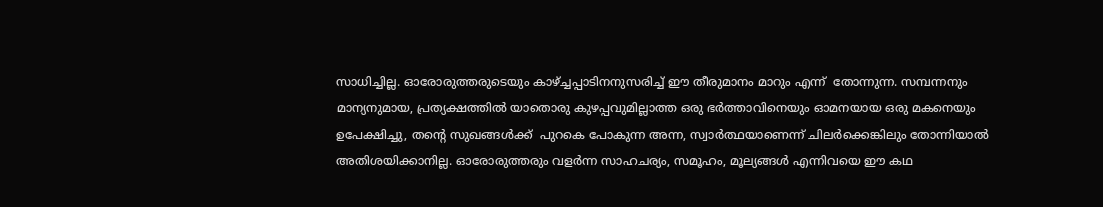സാധിച്ചില്ല. ഓരോരുത്തരുടെയും കാഴ്ച്ചപ്പാടിനനുസരിച്ച് ഈ തീരുമാനം മാറും എന്ന്  തോന്നുന്ന. സമ്പന്നനും മാന്യനുമായ, പ്രത്യക്ഷത്തിൽ യാതൊരു കുഴപ്പവുമില്ലാത്ത ഒരു ഭർത്താവിനെയും ഓമനയായ ഒരു മകനെയും ഉപേക്ഷിച്ചു, തന്റെ സുഖങ്ങൾക്ക്  പുറകെ പോകുന്ന അന്ന, സ്വാര്‍ത്ഥയാണെന്ന് ചിലർക്കെങ്കിലും തോന്നിയാൽ അതിശയിക്കാനില്ല. ഓരോരുത്തരും വളർന്ന സാഹചര്യം, സമൂഹം, മൂല്യങ്ങൾ എന്നിവയെ ഈ കഥ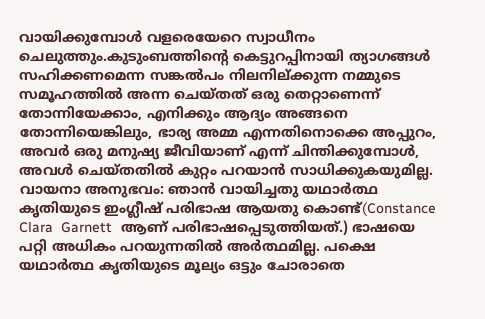വായിക്കുമ്പോൾ വളരെയേറെ സ്വാധീനം ചെലുത്തും.കുടുംബത്തിന്റെ കെട്ടുറപ്പിനായി ത്യാഗങ്ങൾ സഹിക്കണമെന്ന സങ്കൽപം നിലനില്ക്കുന്ന നമ്മുടെ സമൂഹത്തിൽ അന്ന ചെയ്തത് ഒരു തെറ്റാണെന്ന് തോന്നിയേക്കാം, എനിക്കും ആദ്യം അങ്ങനെ തോന്നിയെങ്കിലും, ഭാര്യ അമ്മ എന്നതിനൊക്കെ അപ്പുറം, അവർ ഒരു മനുഷ്യ ജീവിയാണ് എന്ന് ചിന്തിക്കുമ്പോൾ, അവൾ ചെയ്തതിൽ കുറ്റം പറയാൻ സാധിക്കുകയുമില്ല.
വായനാ അനുഭവം: ഞാൻ വായിച്ചതു യഥാർത്ഥ കൃതിയുടെ ഇംഗ്ലീഷ് പരിഭാഷ ആയതു കൊണ്ട്(Constance Clara  Garnett  ആണ് പരിഭാഷപ്പെടുത്തിയത്.) ഭാഷയെ പറ്റി അധികം പറയുന്നതിൽ അർത്ഥമില്ല. പക്ഷെ യഥാർത്ഥ കൃതിയുടെ മൂല്യം ഒട്ടും ചോരാതെ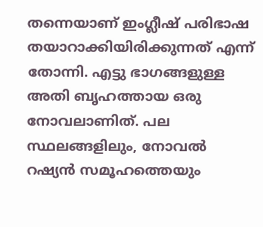തന്നെയാണ് ഇംഗ്ലീഷ് പരിഭാഷ തയാറാക്കിയിരിക്കുന്നത് എന്ന് തോന്നി. എട്ടു ഭാഗങ്ങളുള്ള അതി ബൃഹത്തായ ഒരു നോവലാണിത്‌. പല സ്ഥലങ്ങളിലും, നോവൽ റഷ്യൻ സമൂഹത്തെയും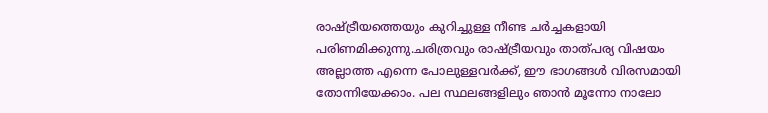രാഷ്ട്രീയത്തെയും കുറിച്ചുള്ള നീണ്ട ചർച്ചകളായി പരിണമിക്കുന്നു.ചരിത്രവും രാഷ്ട്രീയവും താത്പര്യ വിഷയം അല്ലാത്ത എന്നെ പോലുള്ളവർക്ക്, ഈ ഭാഗങ്ങൾ വിരസമായി തോന്നിയേക്കാം. പല സ്ഥലങ്ങളിലും ഞാൻ മൂന്നോ നാലോ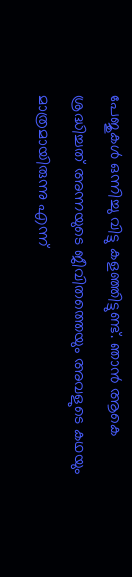പേജുകൾ ഒന്നിച്ചു വിട്ടു കളഞ്ഞിട്ടുണ്ട്. ഞാൻ ആകെ ശ്രദ്ധിച്ചത് അന്നയുടെ ജീവിതത്തെയും അവളുടെ കഥയും മാത്രമായിരുന്നു എന്ന്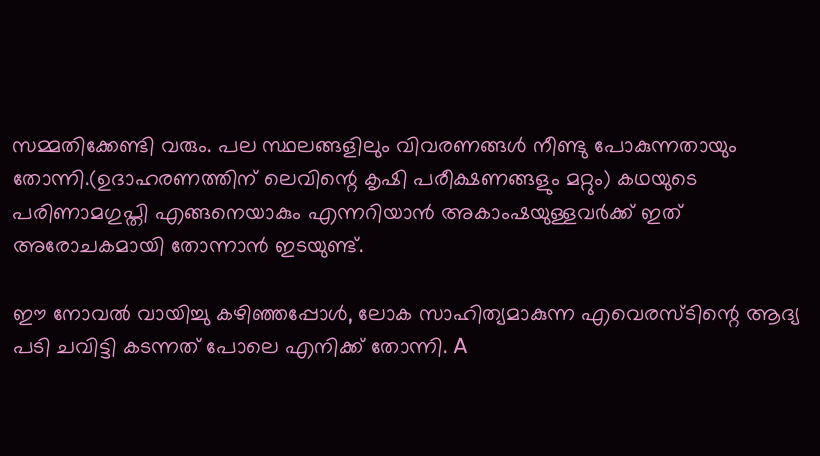സമ്മതിക്കേണ്ടി വരും. പല സ്ഥലങ്ങളിലും വിവരണങ്ങൾ നീണ്ടു പോകുന്നതായും തോന്നി.(ഉദാഹരണത്തിന് ലെവിന്റെ കൃഷി പരീക്ഷണങ്ങളും മറ്റും) കഥയുടെ പരിണാമഗുപ്തി എങ്ങനെയാകും എന്നറിയാൻ അകാംഷയുള്ളവർക്ക് ഇത് അരോചകമായി തോന്നാൻ ഇടയുണ്ട്.

ഈ നോവൽ വായിച്ചു കഴിഞ്ഞപ്പോൾ, ലോക സാഹിത്യമാകുന്ന എവെരസ്ടിന്റെ ആദ്യ പടി ചവിട്ടി കടന്നത്‌ പോലെ എനിക്ക് തോന്നി. A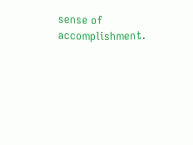sense of accomplishment.